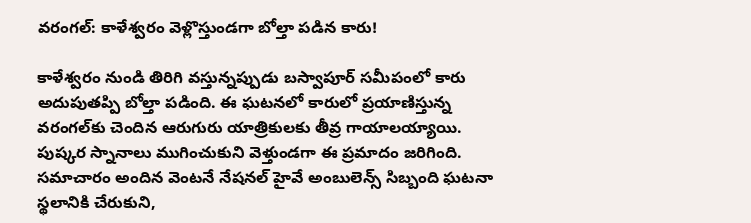వరంగల్‌: కాళేశ్వరం వెళ్లొస్తుండగా బోల్తా పడిన కారు!

కాళేశ్వరం నుండి తిరిగి వస్తున్నప్పుడు బస్వాపూర్ సమీపంలో కారు అదుపుతప్పి బోల్తా పడింది. ఈ ఘటనలో కారులో ప్రయాణిస్తున్న వరంగల్‌కు చెందిన ఆరుగురు యాత్రికులకు తీవ్ర గాయాలయ్యాయి. పుష్కర స్నానాలు ముగించుకుని వెళ్తుండగా ఈ ప్రమాదం జరిగింది. సమాచారం అందిన వెంటనే నేషనల్ హైవే అంబులెన్స్ సిబ్బంది ఘటనా స్థలానికి చేరుకుని,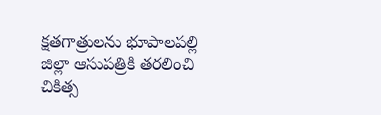క్షతగాత్రులను భూపాలపల్లి జిల్లా ఆసుపత్రికి తరలించి చికిత్స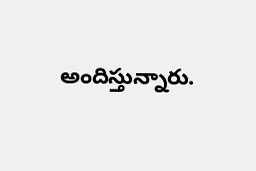అందిస్తున్నారు.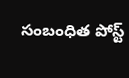సంబంధిత పోస్ట్